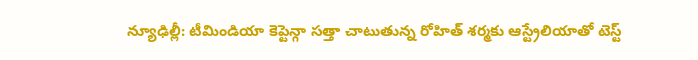న్యూఢిల్లీ: టీమిండియా కెప్టెన్గా సత్తా చాటుతున్న రోహిత్ శర్మకు ఆస్ట్రేలియాతో టెస్ట్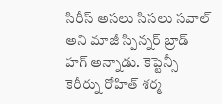సిరీస్ అసలు సిసలు సవాల్ అని మాజీ స్పిన్నర్ బ్రాడ్ హగ్ అన్నాడు. కెప్టెన్సీ కెరీర్ను రోహిత్ శర్మ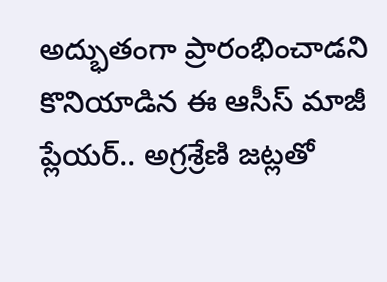అద్భుతంగా ప్రారంభించాడని కొనియాడిన ఈ ఆసీస్ మాజీ ప్లేయర్.. అగ్రశ్రేణి జట్లతో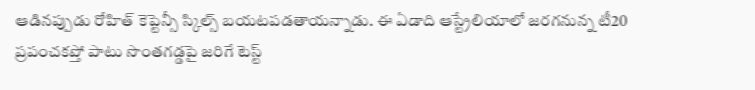ఆడినప్పుడు రోహిత్ కెప్టెన్సీ స్కిల్స్ బయటపడతాయన్నాడు. ఈ ఏడాది ఆస్ట్రేలియాలో జరగనున్న టీ20 ప్రపంచకప్తో పాటు సొంతగడ్డపై జరిగే టెస్ట్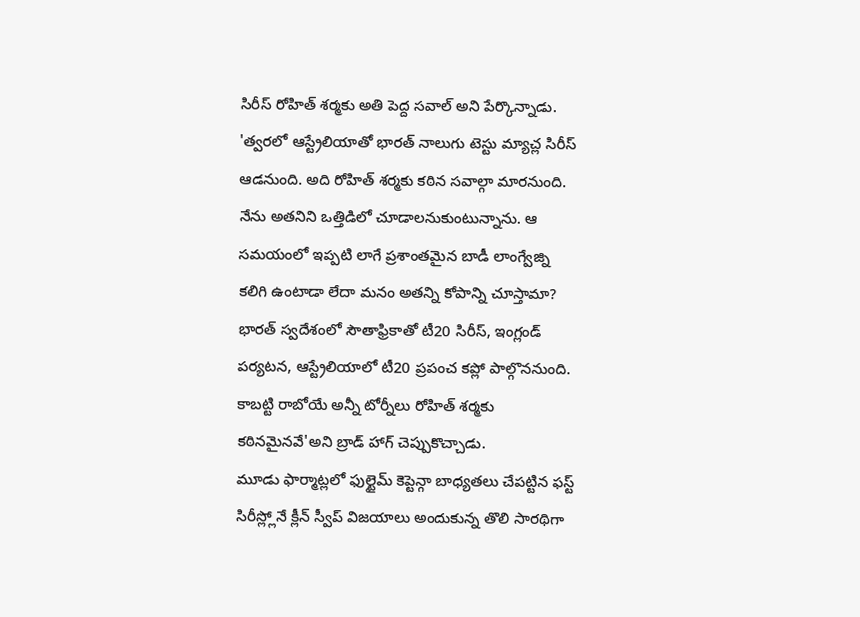సిరీస్ రోహిత్ శర్మకు అతి పెద్ద సవాల్ అని పేర్కొన్నాడు.
'త్వరలో ఆస్ట్రేలియాతో భారత్ నాలుగు టెస్టు మ్యాచ్ల సిరీస్ ఆడనుంది. అది రోహిత్ శర్మకు కఠిన సవాల్గా మారనుంది. నేను అతనిని ఒత్తిడిలో చూడాలనుకుంటున్నాను. ఆ సమయంలో ఇప్పటి లాగే ప్రశాంతమైన బాడీ లాంగ్వేజ్ని కలిగి ఉంటాడా లేదా మనం అతన్ని కోపాన్ని చూస్తామా? భారత్ స్వదేశంలో సౌతాఫ్రికాతో టీ20 సిరీస్, ఇంగ్లండ్ పర్యటన, ఆస్ట్రేలియాలో టీ20 ప్రపంచ కప్లో పాల్గొననుంది. కాబట్టి రాబోయే అన్నీ టోర్నీలు రోహిత్ శర్మకు కఠినమైనవే'అని బ్రాడ్ హాగ్ చెప్పుకొచ్చాడు.
మూడు ఫార్మాట్లలో ఫుల్టైమ్ కెప్టెన్గా బాధ్యతలు చేపట్టిన ఫస్ట్ సిరీస్ల్లోనే క్లీన్ స్వీప్ విజయాలు అందుకున్న తొలి సారథిగా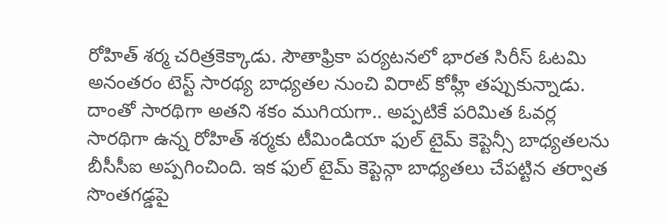రోహిత్ శర్మ చరిత్రకెక్కాడు. సౌతాఫ్రికా పర్యటనలో భారత సిరీస్ ఓటమి అనంతరం టెస్ట్ సారథ్య బాధ్యతల నుంచి విరాట్ కోహ్లీ తప్పుకున్నాడు. దాంతో సారథిగా అతని శకం ముగియగా.. అప్పటికే పరిమిత ఓవర్ల సారథిగా ఉన్న రోహిత్ శర్మకు టీమిండియా ఫుల్ టైమ్ కెప్టెన్సీ బాధ్యతలను బీసీసీఐ అప్పగించింది. ఇక ఫుల్ టైమ్ కెప్టెన్గా బాధ్యతలు చేపట్టిన తర్వాత సొంతగడ్డపై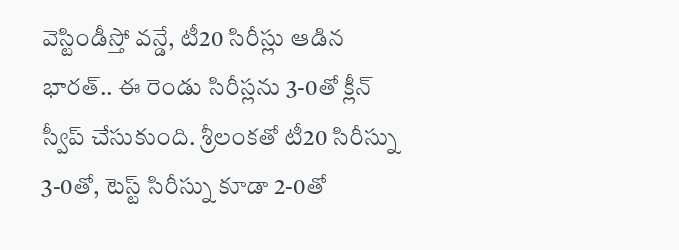వెస్టిండీస్తో వన్డే, టీ20 సిరీస్లు ఆడిన భారత్.. ఈ రెండు సిరీస్లను 3-0తో క్లీన్ స్వీప్ చేసుకుంది. శ్రీలంకతో టీ20 సిరీస్ను 3-0తో, టెస్ట్ సిరీస్ను కూడా 2-0తో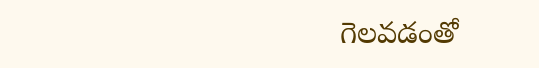గెలవడంతో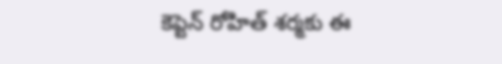కెప్టెన్ రోహిత్ శర్మకు ఈ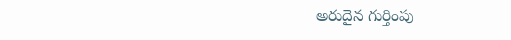అరుదైన గుర్తింపు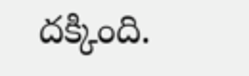దక్కింది.